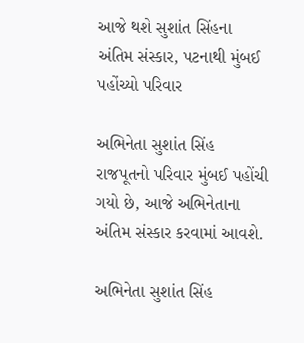આજે થશે સુશાંત સિંહના અંતિમ સંસ્કાર, પટનાથી મુંબઈ પહોંચ્યો પરિવાર

અભિનેતા સુશાંત સિંહ રાજપૂતનો પરિવાર મુંબઈ પહોંચી ગયો છે, આજે અભિનેતાના અંતિમ સંસ્કાર કરવામાં આવશે.

અભિનેતા સુશાંત સિંહ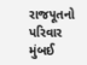રાજપૂતનો પરિવાર મુંબઈ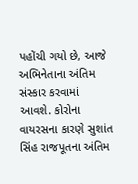પહોંચી ગયો છે, આજે અભિનેતાના અંતિમ સંસ્કાર કરવામાં આવશે. કોરોના વાયરસના કારણે સુશાંત સિંહ રાજપૂતના અંતિમ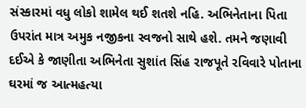સંસ્કારમાં વધુ લોકો શામેલ થઈ શતશે નહિ. અભિનેતાના પિતા ઉપરાંત માત્ર અમુક નજીકના સ્વજનો સાથે હશે. તમને જણાવી દઈએ કે જાણીતા અભિનેતા સુશાંત સિંહ રાજપૂતે રવિવારે પોતાના ઘરમાં જ આત્મહત્યા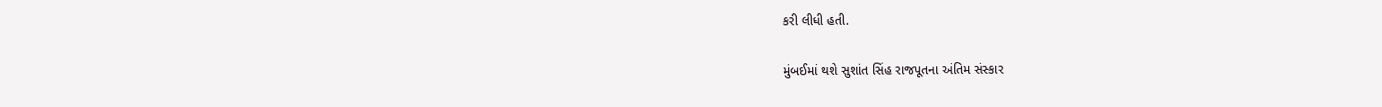કરી લીધી હતી.

મુંબઈમાં થશે સુશાંત સિંહ રાજપૂતના અંતિમ સંસ્કાર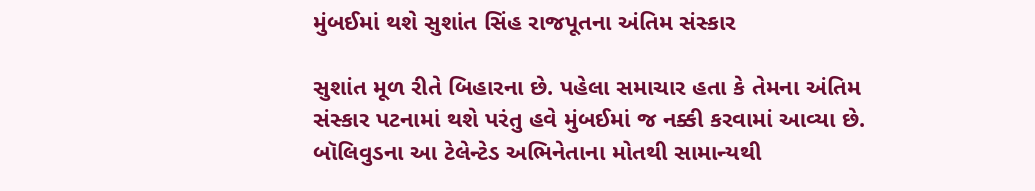મુંબઈમાં થશે સુશાંત સિંહ રાજપૂતના અંતિમ સંસ્કાર

સુશાંત મૂળ રીતે બિહારના છે. પહેલા સમાચાર હતા કે તેમના અંતિમ સંસ્કાર પટનામાં થશે પરંતુ હવે મુંબઈમાં જ નક્કી કરવામાં આવ્યા છે. બૉલિવુડના આ ટેલેન્ટેડ અભિનેતાના મોતથી સામાન્યથી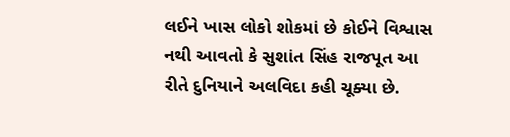લઈને ખાસ લોકો શોકમાં છે કોઈને વિશ્વાસ નથી આવતો કે સુશાંત સિંહ રાજપૂત આ રીતે દુનિયાને અલવિદા કહી ચૂક્યા છે.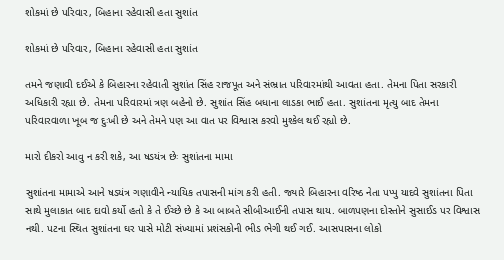શોકમાં છે પરિવાર, બિહાના રહેવાસી હતા સુશાંત

શોકમાં છે પરિવાર, બિહાના રહેવાસી હતા સુશાંત

તમને જણાવી દઈએ કે બિહારના રહેવાતી સુશાંત સિંહ રાજપૂત અને સંભ્રાત પરિવારમાંથી આવતા હતા. તેમના પિતા સરકારી અધિકારી રહ્યા છે. તેમના પરિવારમાં ત્રણ બહેનો છે. સુશાંત સિંહ બધાના લાડકા ભાઈ હતા. સુશાંતના મૃત્યુ બાદ તેમના પરિવારવાળા ખૂબ જ દુઃખી છે અને તેમને પણ આ વાત પર વિશ્વાસ કરવો મુશ્કેલ થઈ રહ્યો છે.

મારો દીકરો આવુ ન કરી શકે, આ ષડયંત્ર છેઃ સુશાંતના મામા

સુશાંતના મામાએ આને ષડયંત્ર ગણાવીને ન્યાયિક તપાસની માંગ કરી હતી. જ્યારે બિહારના વરિષ્ઠ નેતા પપ્પુ યાદવે સુશાંતના પિતા સાથે મુલાકાત બાદ દાવો કર્યો હતો કે તે ઈચ્છે છે કે આ બાબતે સીબીઆઈની તપાસ થાય. બાળપણના દોસ્તોને સુસાઈડ પર વિશ્વાસ નથી. પટના સ્થિત સુશાંતના ઘર પાસે મોટી સંખ્યામાં પ્રશંસકોની ભીડ ભેગી થઈ ગઈ. આસપાસના લોકો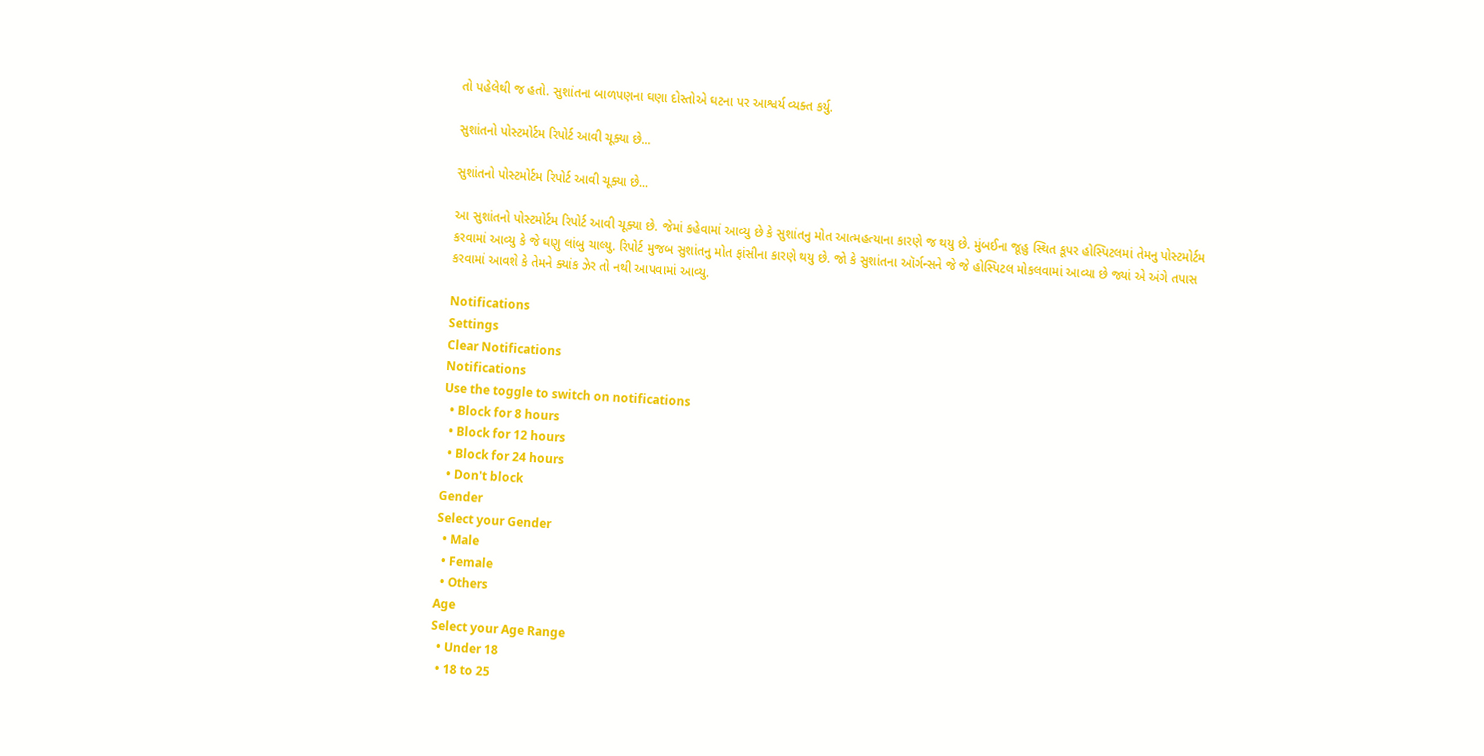તો પહેલેથી જ હતો. સુશાંતના બાળપણના ઘણા દોસ્તોએ ઘટના પર આશ્વર્ય વ્યક્ત કર્યુ.

સુશાંતનો પોસ્ટમોર્ટમ રિપોર્ટ આવી ચૂક્યા છે...

સુશાંતનો પોસ્ટમોર્ટમ રિપોર્ટ આવી ચૂક્યા છે...

આ સુશાંતનો પોસ્ટમોર્ટમ રિપોર્ટ આવી ચૂક્યા છે. જેમાં કહેવામાં આવ્યુ છે કે સુશાંતનુ મોત આત્મહત્યાના કારણે જ થયુ છે. મુંબઈના જૂહુ સ્થિત કૂપર હોસ્પિટલમાં તેમનુ પોસ્ટમોર્ટમ કરવામાં આવ્યુ કે જે ઘણુ લાંબુ ચાલ્યુ. રિપોર્ટ મુજબ સુશાંતનુ મોત ફાંસીના કારણે થયુ છે. જો કે સુશાંતના ઑર્ગન્સને જે જે હોસ્પિટલ મોકલવામાં આવ્યા છે જ્યાં એ અંગે તપાસ કરવામાં આવશે કે તેમને ક્યાંક ઝેર તો નથી આપવામાં આવ્યુ.

Notifications
Settings
Clear Notifications
Notifications
Use the toggle to switch on notifications
  • Block for 8 hours
  • Block for 12 hours
  • Block for 24 hours
  • Don't block
Gender
Select your Gender
  • Male
  • Female
  • Others
Age
Select your Age Range
  • Under 18
  • 18 to 25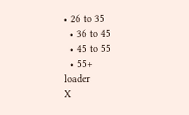• 26 to 35
  • 36 to 45
  • 45 to 55
  • 55+
loader
X